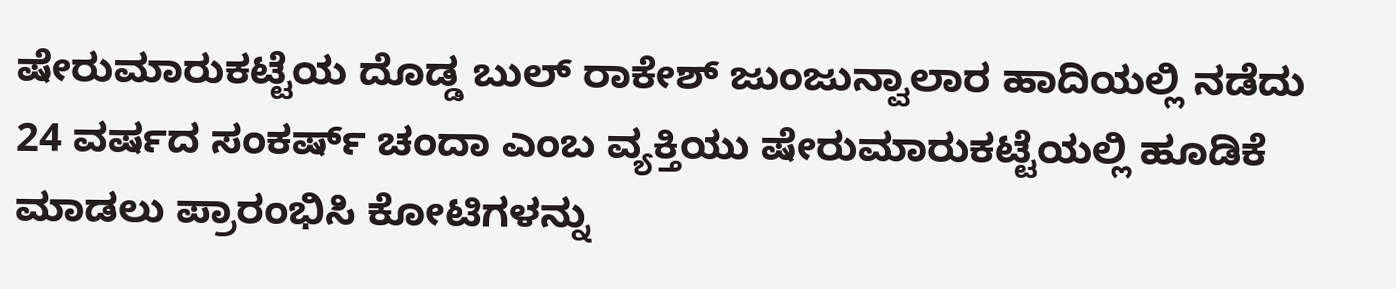ಷೇರುಮಾರುಕಟ್ಟೆಯ ದೊಡ್ಡ ಬುಲ್ ರಾಕೇಶ್ ಜುಂಜುನ್ವಾಲಾರ ಹಾದಿಯಲ್ಲಿ ನಡೆದು 24 ವರ್ಷದ ಸಂಕರ್ಷ್ ಚಂದಾ ಎಂಬ ವ್ಯಕ್ತಿಯು ಷೇರುಮಾರುಕಟ್ಟೆಯಲ್ಲಿ ಹೂಡಿಕೆ ಮಾಡಲು ಪ್ರಾರಂಭಿಸಿ ಕೋಟಿಗಳನ್ನು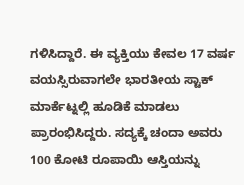ಗಳಿಸಿದ್ದಾರೆ. ಈ ವ್ಯಕ್ತಿಯು ಕೇವಲ 17 ವರ್ಷ ವಯಸ್ಸಿರುವಾಗಲೇ ಭಾರತೀಯ ಸ್ಟಾಕ್ ಮಾರ್ಕೆಟ್ನಲ್ಲಿ ಹೂಡಿಕೆ ಮಾಡಲು ಪ್ರಾರಂಭಿಸಿದ್ದರು. ಸದ್ಯಕ್ಕೆ ಚಂದಾ ಅವರು 100 ಕೋಟಿ ರೂಪಾಯಿ ಆಸ್ತಿಯನ್ನು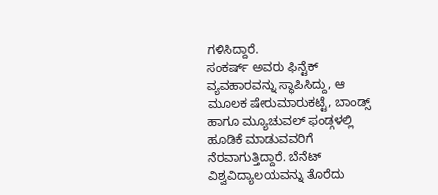ಗಳಿಸಿದ್ದಾರೆ.
ಸಂಕರ್ಷ್ ಅವರು ಫಿನ್ಟೆಕ್ ವ್ಯವಹಾರವನ್ನು ಸ್ಥಾಪಿಸಿದ್ದು, ಆ ಮೂಲಕ ಷೇರುಮಾರುಕಟ್ಟೆ, ಬಾಂಡ್ಸ್ ಹಾಗೂ ಮ್ಯೂಚುವಲ್ ಫಂಡ್ಗಳಲ್ಲಿ ಹೂಡಿಕೆ ಮಾಡುವವರಿಗೆ ನೆರವಾಗುತ್ತಿದ್ದಾರೆ. ಬೆನೆಟ್ ವಿಶ್ವವಿದ್ಯಾಲಯವನ್ನು ತೊರೆದು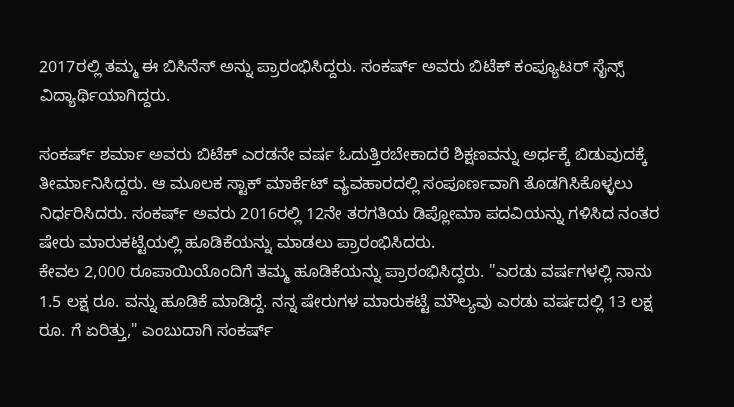2017ರಲ್ಲಿ ತಮ್ಮ ಈ ಬಿಸಿನೆಸ್ ಅನ್ನು ಪ್ರಾರಂಭಿಸಿದ್ದರು. ಸಂಕರ್ಷ್ ಅವರು ಬಿಟೆಕ್ ಕಂಪ್ಯೂಟರ್ ಸೈನ್ಸ್ ವಿದ್ಯಾರ್ಥಿಯಾಗಿದ್ದರು.

ಸಂಕರ್ಷ್ ಶರ್ಮಾ ಅವರು ಬಿಟೆಕ್ ಎರಡನೇ ವರ್ಷ ಓದುತ್ತಿರಬೇಕಾದರೆ ಶಿಕ್ಷಣವನ್ನು ಅರ್ಧಕ್ಕೆ ಬಿಡುವುದಕ್ಕೆ ತೀರ್ಮಾನಿಸಿದ್ದರು. ಆ ಮೂಲಕ ಸ್ಟಾಕ್ ಮಾರ್ಕೆಟ್ ವ್ಯವಹಾರದಲ್ಲಿ ಸಂಪೂರ್ಣವಾಗಿ ತೊಡಗಿಸಿಕೊಳ್ಳಲು ನಿರ್ಧರಿಸಿದರು. ಸಂಕರ್ಷ್ ಅವರು 2016ರಲ್ಲಿ 12ನೇ ತರಗತಿಯ ಡಿಪ್ಲೋಮಾ ಪದವಿಯನ್ನು ಗಳಿಸಿದ ನಂತರ ಷೇರು ಮಾರುಕಟ್ಟೆಯಲ್ಲಿ ಹೂಡಿಕೆಯನ್ನು ಮಾಡಲು ಪ್ರಾರಂಭಿಸಿದರು.
ಕೇವಲ 2,000 ರೂಪಾಯಿಯೊಂದಿಗೆ ತಮ್ಮ ಹೂಡಿಕೆಯನ್ನು ಪ್ರಾರಂಭಿಸಿದ್ದರು. "ಎರಡು ವರ್ಷಗಳಲ್ಲಿ ನಾನು 1.5 ಲಕ್ಷ ರೂ. ವನ್ನು ಹೂಡಿಕೆ ಮಾಡಿದ್ದೆ. ನನ್ನ ಷೇರುಗಳ ಮಾರುಕಟ್ಟೆ ಮೌಲ್ಯವು ಎರಡು ವರ್ಷದಲ್ಲಿ 13 ಲಕ್ಷ ರೂ. ಗೆ ಏರಿತ್ತು," ಎಂಬುದಾಗಿ ಸಂಕರ್ಷ್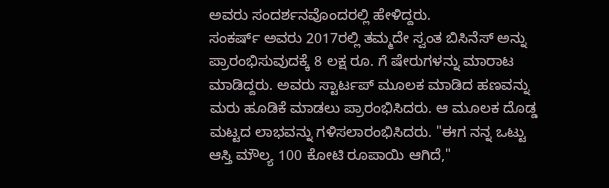ಅವರು ಸಂದರ್ಶನವೊಂದರಲ್ಲಿ ಹೇಳಿದ್ದರು.
ಸಂಕರ್ಷ್ ಅವರು 2017ರಲ್ಲಿ ತಮ್ಮದೇ ಸ್ವಂತ ಬಿಸಿನೆಸ್ ಅನ್ನು ಪ್ರಾರಂಭಿಸುವುದಕ್ಕೆ 8 ಲಕ್ಷ ರೂ. ಗೆ ಷೇರುಗಳನ್ನು ಮಾರಾಟ ಮಾಡಿದ್ದರು. ಅವರು ಸ್ಟಾರ್ಟಪ್ ಮೂಲಕ ಮಾಡಿದ ಹಣವನ್ನು ಮರು ಹೂಡಿಕೆ ಮಾಡಲು ಪ್ರಾರಂಭಿಸಿದರು. ಆ ಮೂಲಕ ದೊಡ್ಡ ಮಟ್ಟದ ಲಾಭವನ್ನು ಗಳಿಸಲಾರಂಭಿಸಿದರು. "ಈಗ ನನ್ನ ಒಟ್ಟು ಆಸ್ತಿ ಮೌಲ್ಯ 100 ಕೋಟಿ ರೂಪಾಯಿ ಆಗಿದೆ,"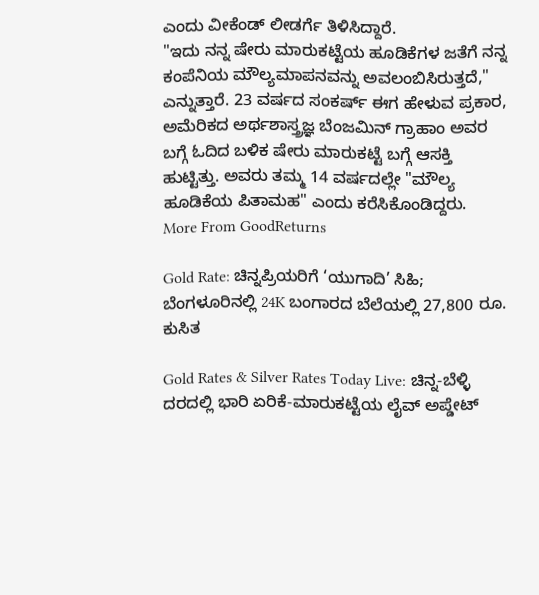ಎಂದು ವೀಕೆಂಡ್ ಲೀಡರ್ಗೆ ತಿಳಿಸಿದ್ದಾರೆ.
"ಇದು ನನ್ನ ಷೇರು ಮಾರುಕಟ್ಟೆಯ ಹೂಡಿಕೆಗಳ ಜತೆಗೆ ನನ್ನ ಕಂಪೆನಿಯ ಮೌಲ್ಯಮಾಪನವನ್ನು ಅವಲಂಬಿಸಿರುತ್ತದೆ," ಎನ್ನುತ್ತಾರೆ. 23 ವರ್ಷದ ಸಂಕರ್ಷ್ ಈಗ ಹೇಳುವ ಪ್ರಕಾರ, ಅಮೆರಿಕದ ಅರ್ಥಶಾಸ್ತ್ರಜ್ಞ ಬೆಂಜಮಿನ್ ಗ್ರಾಹಾಂ ಅವರ ಬಗ್ಗೆ ಓದಿದ ಬಳಿಕ ಷೇರು ಮಾರುಕಟ್ಟೆ ಬಗ್ಗೆ ಆಸಕ್ತಿ ಹುಟ್ಟಿತ್ತು. ಅವರು ತಮ್ಮ 14 ವರ್ಷದಲ್ಲೇ "ಮೌಲ್ಯ ಹೂಡಿಕೆಯ ಪಿತಾಮಹ" ಎಂದು ಕರೆಸಿಕೊಂಡಿದ್ದರು.
More From GoodReturns

Gold Rate: ಚಿನ್ನಪ್ರಿಯರಿಗೆ ‘ಯುಗಾದಿ’ ಸಿಹಿ; ಬೆಂಗಳೂರಿನಲ್ಲಿ 24K ಬಂಗಾರದ ಬೆಲೆಯಲ್ಲಿ 27,800 ರೂ. ಕುಸಿತ

Gold Rates & Silver Rates Today Live: ಚಿನ್ನ-ಬೆಳ್ಳಿ ದರದಲ್ಲಿ ಭಾರಿ ಏರಿಕೆ-ಮಾರುಕಟ್ಟೆಯ ಲೈವ್ ಅಪ್ಡೇಟ್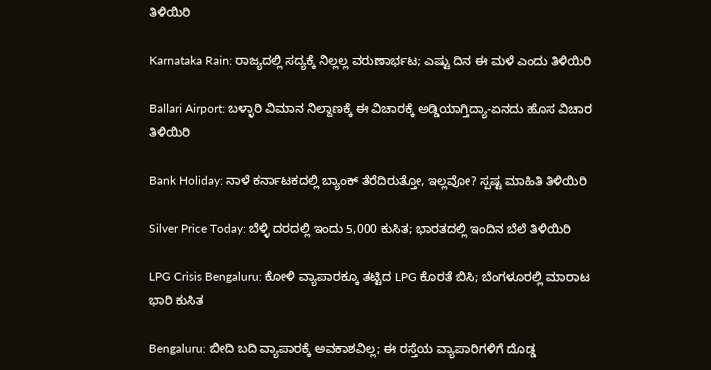ತಿಳಿಯಿರಿ

Karnataka Rain: ರಾಜ್ಯದಲ್ಲಿ ಸದ್ಯಕ್ಕೆ ನಿಲ್ಲಲ್ಲ ವರುಣಾರ್ಭಟ; ಎಷ್ಟು ದಿನ ಈ ಮಳೆ ಎಂದು ತಿಳಿಯಿರಿ

Ballari Airport: ಬಳ್ಳಾರಿ ವಿಮಾನ ನಿಲ್ದಾಣಕ್ಕೆ ಈ ವಿಚಾರಕ್ಕೆ ಅಡ್ಡಿಯಾಗ್ತಿದ್ಯಾ-ಏನದು ಹೊಸ ವಿಚಾರ ತಿಳಿಯಿರಿ

Bank Holiday: ನಾಳೆ ಕರ್ನಾಟಕದಲ್ಲಿ ಬ್ಯಾಂಕ್ ತೆರೆದಿರುತ್ತೋ, ಇಲ್ಲವೋ? ಸ್ಪಷ್ಟ ಮಾಹಿತಿ ತಿಳಿಯಿರಿ

Silver Price Today: ಬೆಳ್ಳಿ ದರದಲ್ಲಿ ಇಂದು 5,000 ಕುಸಿತ; ಭಾರತದಲ್ಲಿ ಇಂದಿನ ಬೆಲೆ ತಿಳಿಯಿರಿ

LPG Crisis Bengaluru: ಕೋಳಿ ವ್ಯಾಪಾರಕ್ಕೂ ತಟ್ಟಿದ LPG ಕೊರತೆ ಬಿಸಿ; ಬೆಂಗಳೂರಲ್ಲಿ ಮಾರಾಟ ಭಾರಿ ಕುಸಿತ

Bengaluru: ಬೀದಿ ಬದಿ ವ್ಯಾಪಾರಕ್ಕೆ ಅವಕಾಶವಿಲ್ಲ; ಈ ರಸ್ತೆಯ ವ್ಯಾಪಾರಿಗಳಿಗೆ ದೊಡ್ಡ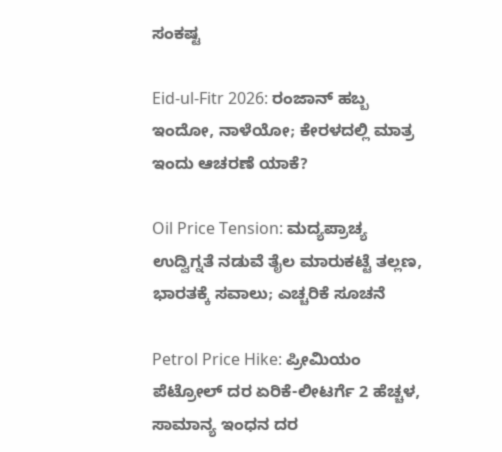ಸಂಕಷ್ಟ

Eid-ul-Fitr 2026: ರಂಜಾನ್ ಹಬ್ಬ ಇಂದೋ, ನಾಳೆಯೋ; ಕೇರಳದಲ್ಲಿ ಮಾತ್ರ ಇಂದು ಆಚರಣೆ ಯಾಕೆ?

Oil Price Tension: ಮದ್ಯಪ್ರಾಚ್ಯ ಉದ್ವಿಗ್ನತೆ ನಡುವೆ ತೈಲ ಮಾರುಕಟ್ಟೆ ತಲ್ಲಣ, ಭಾರತಕ್ಕೆ ಸವಾಲು; ಎಚ್ಚರಿಕೆ ಸೂಚನೆ

Petrol Price Hike: ಪ್ರೀಮಿಯಂ ಪೆಟ್ರೋಲ್ ದರ ಏರಿಕೆ-ಲೀಟರ್ಗೆ 2 ಹೆಚ್ಚಳ, ಸಾಮಾನ್ಯ ಇಂಧನ ದರ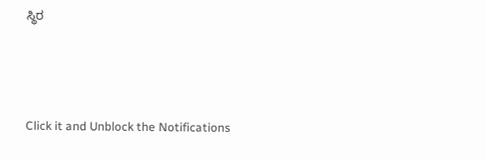ಸ್ಥಿರ



Click it and Unblock the Notifications